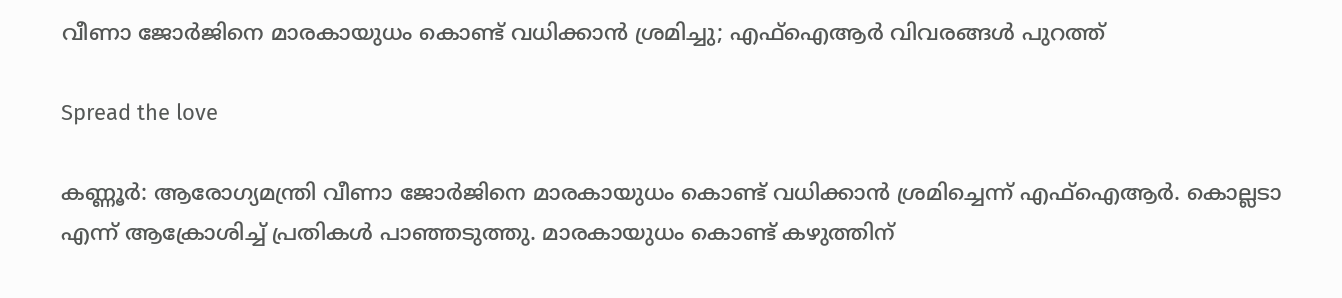വീണാ ജോര്‍ജിനെ മാരകായുധം കൊണ്ട് വധിക്കാന്‍ ശ്രമിച്ചു; എഫ്‌ഐആര്‍ വിവരങ്ങള്‍ പുറത്ത്

Spread the love

കണ്ണൂർ: ആരോഗ്യമന്ത്രി വീണാ ജോര്‍ജിനെ മാരകായുധം കൊണ്ട് വധിക്കാന്‍ ശ്രമിച്ചെന്ന് എഫ്‌ഐആര്‍. കൊല്ലടാ എന്ന് ആക്രോശിച്ച്‌ പ്രതികള്‍ പാഞ്ഞടുത്തു. മാരകായുധം കൊണ്ട് കഴുത്തിന്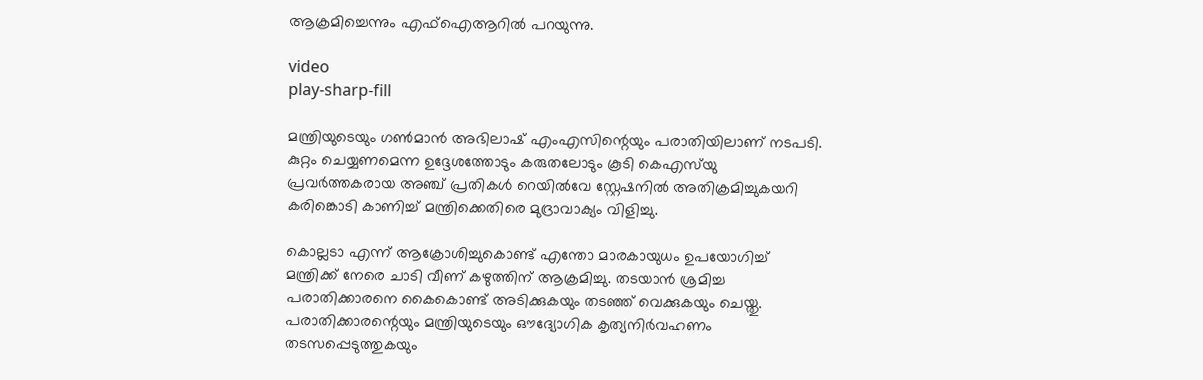ആക്രമിച്ചെന്നും എഫ്‌ഐആറില്‍ പറയുന്നു.

video
play-sharp-fill

മന്ത്രിയുടെയും ഗണ്‍മാന്‍ അഭിലാഷ് എംഎസിന്റെയും പരാതിയിലാണ് നടപടി. കുറ്റം ചെയ്യണമെന്ന ഉദ്ദേശത്തോടും കരുതലോടും കൂടി കെഎസ്‌യു പ്രവര്‍ത്തകരായ അഞ്ച് പ്രതികള്‍ റെയില്‍വേ സ്റ്റേഷനില്‍ അതിക്രമിച്ചുകയറി കരിങ്കൊടി കാണിച്ച്‌ മന്ത്രിക്കെതിരെ മുദ്രാവാക്യം വിളിച്ചു.

കൊല്ലടാ എന്ന് ആക്രോശിച്ചുകൊണ്ട് എന്തോ മാരകായുധം ഉപയോഗിച്ച്‌ മന്ത്രിക്ക് നേരെ ചാടി വീണ് കഴുത്തിന് ആക്രമിച്ചു. തടയാന്‍ ശ്രമിച്ച പരാതിക്കാരനെ കൈകൊണ്ട് അടിക്കുകയും തടഞ്ഞ് വെക്കുകയും ചെയ്തു. പരാതിക്കാരന്റെയും മന്ത്രിയുടെയും ഔദ്യോഗിക കൃത്യനിര്‍വഹണം തടസപ്പെടുത്തുകയും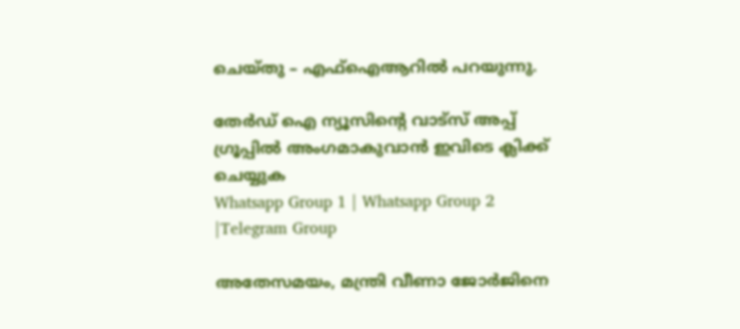ചെയ്തു – എഫ്‌ഐആറില്‍ പറയുന്നു.

തേർഡ് ഐ ന്യൂസിന്റെ വാട്സ് അപ്പ് ഗ്രൂപ്പിൽ അംഗമാകുവാൻ ഇവിടെ ക്ലിക്ക് ചെയ്യുക
Whatsapp Group 1 | Whatsapp Group 2 |Telegram Group

അതേസമയം, മന്ത്രി വീണാ ജോര്‍ജിനെ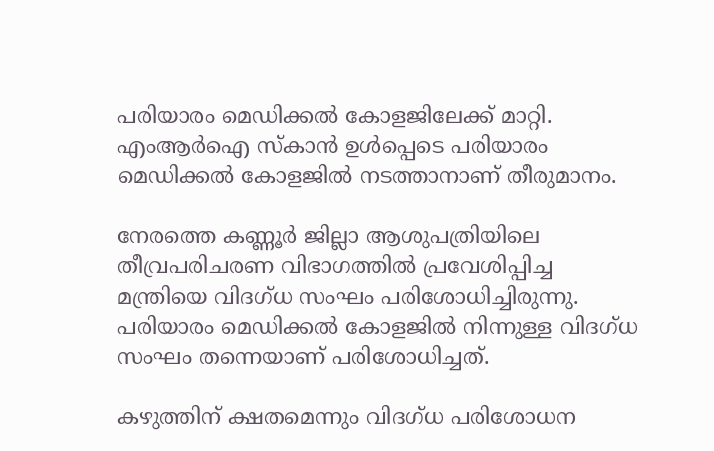പരിയാരം മെഡിക്കല്‍ കോളജിലേക്ക് മാറ്റി. എംആര്‍ഐ സ്‌കാന്‍ ഉള്‍പ്പെടെ പരിയാരം മെഡിക്കല്‍ കോളജില്‍ നടത്താനാണ് തീരുമാനം.

നേരത്തെ കണ്ണൂര്‍ ജില്ലാ ആശുപത്രിയിലെ തീവ്രപരിചരണ വിഭാഗത്തില്‍ പ്രവേശിപ്പിച്ച മന്ത്രിയെ വിദഗ്ധ സംഘം പരിശോധിച്ചിരുന്നു. പരിയാരം മെഡിക്കല്‍ കോളജില്‍ നിന്നുള്ള വിദഗ്ധ സംഘം തന്നെയാണ് പരിശോധിച്ചത്.

കഴുത്തിന് ക്ഷതമെന്നും വിദഗ്ധ പരിശോധന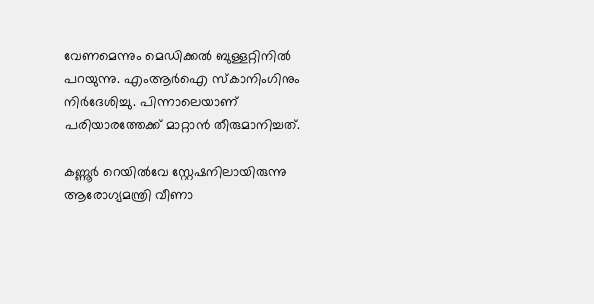വേണമെന്നും മെഡിക്കല്‍ ബുള്ളറ്റിനില്‍ പറയുന്നു. എംആര്‍ഐ സ്‌കാനിംഗിനും നിര്‍ദേശിച്ചു. പിന്നാലെയാണ് പരിയാരത്തേക്ക് മാറ്റാന്‍ തീരുമാനിച്ചത്.

കണ്ണൂര്‍ റെയില്‍വേ സ്റ്റേഷനിലായിരുന്നു ആരോഗ്യമന്ത്രി വീണാ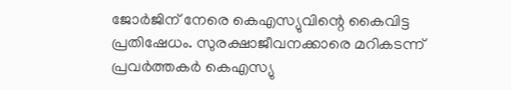ജോര്‍ജിന് നേരെ കെഎസ്യുവിന്റെ കൈവിട്ട പ്രതിഷേധം. സുരക്ഷാജീവനക്കാരെ മറികടന്ന് പ്രവര്‍ത്തകര്‍ കെഎസ്യു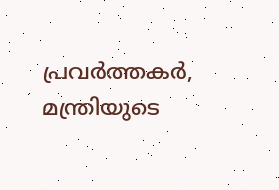പ്രവര്‍ത്തകര്‍, മന്ത്രിയുടെ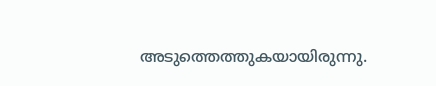അടുത്തെത്തുകയായിരുന്നു.